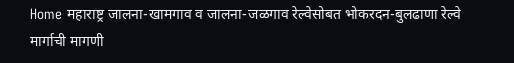Home महाराष्ट्र जालना-खामगाव व जालना-जळगाव रेल्वेसोबत भोकरदन-बुलढाणा रेल्वे मार्गाची मागणी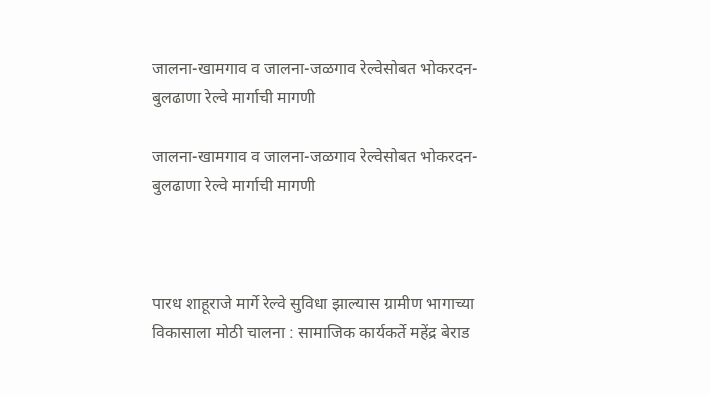जालना-खामगाव व जालना-जळगाव रेल्वेसोबत भोकरदन-बुलढाणा रेल्वे मार्गाची मागणी

जालना-खामगाव व जालना-जळगाव रेल्वेसोबत भोकरदन-बुलढाणा रेल्वे मार्गाची मागणी



पारध शाहूराजे मार्गे रेल्वे सुविधा झाल्यास ग्रामीण भागाच्या विकासाला मोठी चालना : सामाजिक कार्यकर्ते महेंद्र बेराड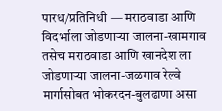पारध/प्रतिनिधी — मराठवाडा आणि विदर्भाला जोडणाऱ्या जालना-खामगाव तसेच मराठवाडा आणि खानदेश ला जोडणाऱ्या जालना-जळगाव रेल्वे मार्गासोबत भोकरदन-बुलढाणा असा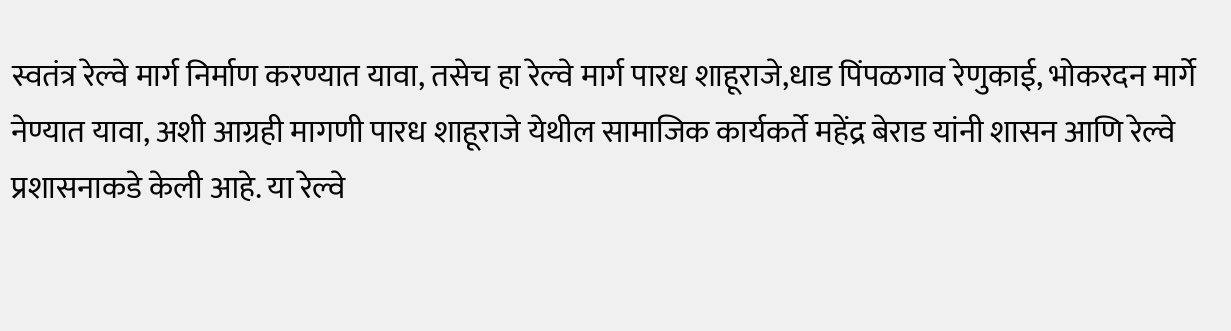स्वतंत्र रेल्वे मार्ग निर्माण करण्यात यावा, तसेच हा रेल्वे मार्ग पारध शाहूराजे,धाड पिंपळगाव रेणुकाई, भोकरदन मार्गे नेण्यात यावा, अशी आग्रही मागणी पारध शाहूराजे येथील सामाजिक कार्यकर्ते महेंद्र बेराड यांनी शासन आणि रेल्वे प्रशासनाकडे केली आहे. या रेल्वे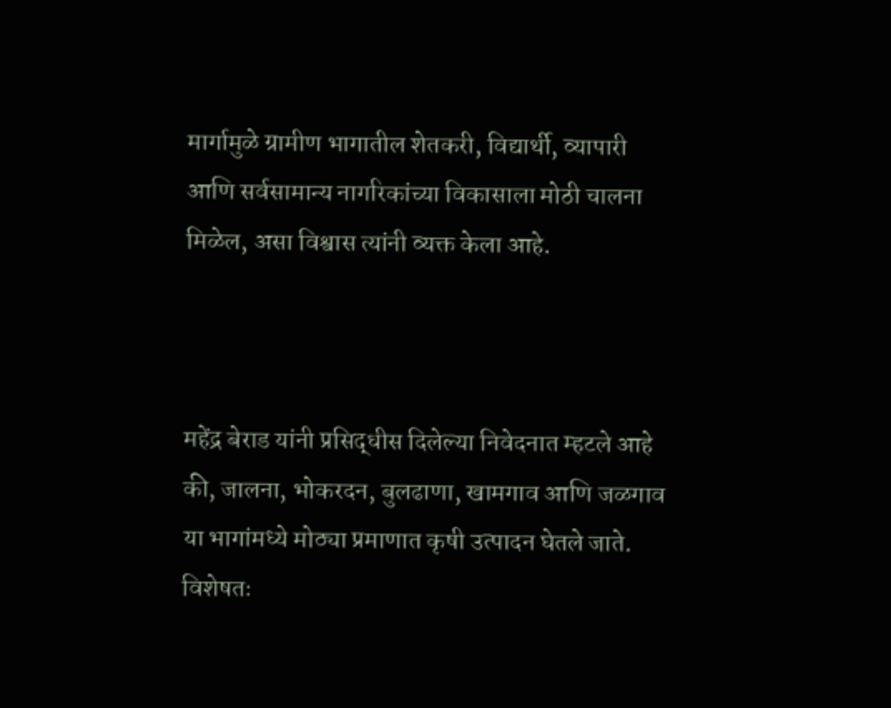मार्गामुळे ग्रामीण भागातील शेतकरी, विद्यार्थी, व्यापारी आणि सर्वसामान्य नागरिकांच्या विकासाला मोठी चालना मिळेल, असा विश्वास त्यांनी व्यक्त केला आहे.



महेंद्र बेराड यांनी प्रसिद्धीस दिलेल्या निवेदनात म्हटले आहे की, जालना, भोकरदन, बुलढाणा, खामगाव आणि जळगाव या भागांमध्ये मोठ्या प्रमाणात कृषी उत्पादन घेतले जाते. विशेषतः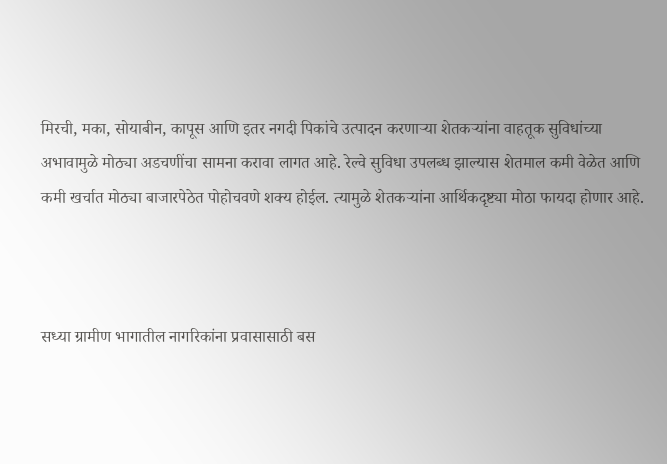मिरची, मका, सोयाबीन, कापूस आणि इतर नगदी पिकांचे उत्पादन करणाऱ्या शेतकऱ्यांना वाहतूक सुविधांच्या अभावामुळे मोठ्या अडचणींचा सामना करावा लागत आहे. रेल्वे सुविधा उपलब्ध झाल्यास शेतमाल कमी वेळेत आणि कमी खर्चात मोठ्या बाजारपेठेत पोहोचवणे शक्य होईल. त्यामुळे शेतकऱ्यांना आर्थिकदृष्ट्या मोठा फायदा होणार आहे.



सध्या ग्रामीण भागातील नागरिकांना प्रवासासाठी बस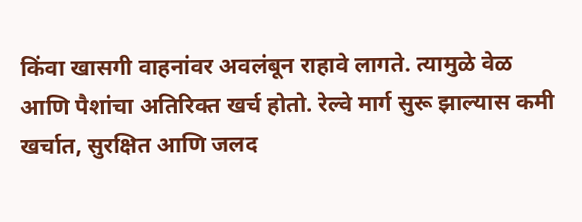किंवा खासगी वाहनांवर अवलंबून राहावे लागते. त्यामुळे वेळ आणि पैशांचा अतिरिक्त खर्च होतो. रेल्वे मार्ग सुरू झाल्यास कमी खर्चात, सुरक्षित आणि जलद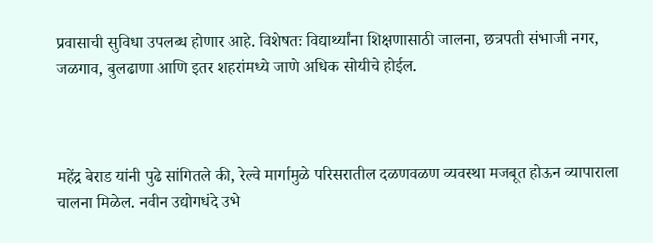प्रवासाची सुविधा उपलब्ध होणार आहे. विशेषतः विद्यार्थ्यांना शिक्षणासाठी जालना, छत्रपती संभाजी नगर, जळगाव, बुलढाणा आणि इतर शहरांमध्ये जाणे अधिक सोयीचे होईल.



महेंद्र बेराड यांनी पुढे सांगितले की, रेल्वे मार्गामुळे परिसरातील दळणवळण व्यवस्था मजबूत होऊन व्यापाराला चालना मिळेल. नवीन उद्योगधंदे उभे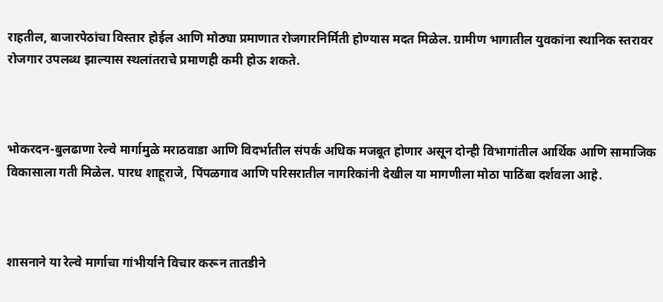राहतील, बाजारपेठांचा विस्तार होईल आणि मोठ्या प्रमाणात रोजगारनिर्मिती होण्यास मदत मिळेल. ग्रामीण भागातील युवकांना स्थानिक स्तरावर रोजगार उपलब्ध झाल्यास स्थलांतराचे प्रमाणही कमी होऊ शकते.



भोकरदन-बुलढाणा रेल्वे मार्गामुळे मराठवाडा आणि विदर्भातील संपर्क अधिक मजबूत होणार असून दोन्ही विभागांतील आर्थिक आणि सामाजिक विकासाला गती मिळेल. पारध शाहूराजे, पिंपळगाव आणि परिसरातील नागरिकांनी देखील या मागणीला मोठा पाठिंबा दर्शवला आहे.



शासनाने या रेल्वे मार्गाचा गांभीर्याने विचार करून तातडीने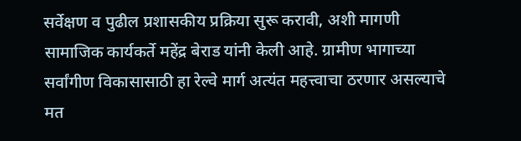सर्वेक्षण व पुढील प्रशासकीय प्रक्रिया सुरू करावी, अशी मागणी सामाजिक कार्यकर्ते महेंद्र बेराड यांनी केली आहे. ग्रामीण भागाच्या सर्वांगीण विकासासाठी हा रेल्वे मार्ग अत्यंत महत्त्वाचा ठरणार असल्याचे मत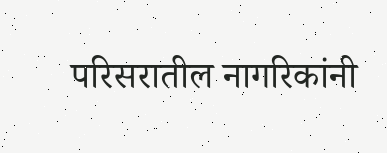परिसरातील नागरिकांनी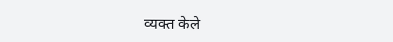व्यक्त केले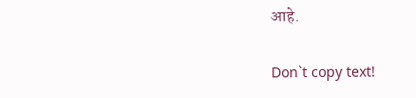आहे.

Don`t copy text!